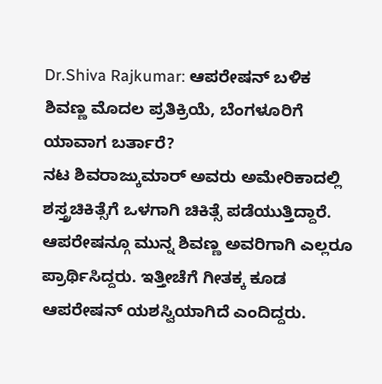Dr.Shiva Rajkumar: ಆಪರೇಷನ್ ಬಳಿಕ ಶಿವಣ್ಣ ಮೊದಲ ಪ್ರತಿಕ್ರಿಯೆ, ಬೆಂಗಳೂರಿಗೆ ಯಾವಾಗ ಬರ್ತಾರೆ?
ನಟ ಶಿವರಾಜ್ಕುಮಾರ್ ಅವರು ಅಮೇರಿಕಾದಲ್ಲಿ ಶಸ್ತ್ರಚಿಕಿತ್ಸೆಗೆ ಒಳಗಾಗಿ ಚಿಕಿತ್ಸೆ ಪಡೆಯುತ್ತಿದ್ದಾರೆ. ಆಪರೇಷನ್ಗೂ ಮುನ್ನ ಶಿವಣ್ಣ ಅವರಿಗಾಗಿ ಎಲ್ಲರೂ ಪ್ರಾರ್ಥಿಸಿದ್ದರು. ಇತ್ತೀಚೆಗೆ ಗೀತಕ್ಕ ಕೂಡ ಆಪರೇಷನ್ ಯಶಸ್ವಿಯಾಗಿದೆ ಎಂದಿದ್ದರು.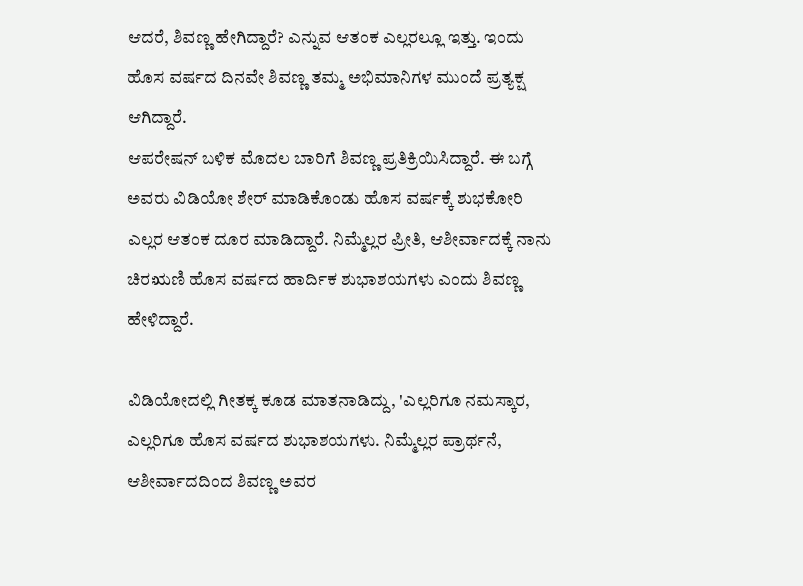ಆದರೆ, ಶಿವಣ್ಣ ಹೇಗಿದ್ದಾರೆ? ಎನ್ನುವ ಆತಂಕ ಎಲ್ಲರಲ್ಲೂ ಇತ್ತು. ಇಂದು ಹೊಸ ವರ್ಷದ ದಿನವೇ ಶಿವಣ್ಣ ತಮ್ಮ ಅಭಿಮಾನಿಗಳ ಮುಂದೆ ಪ್ರತ್ಯಕ್ಷ ಆಗಿದ್ದಾರೆ.
ಆಪರೇಷನ್ ಬಳಿಕ ಮೊದಲ ಬಾರಿಗೆ ಶಿವಣ್ಣ ಪ್ರತಿಕ್ರಿಯಿಸಿದ್ದಾರೆ. ಈ ಬಗ್ಗೆ ಅವರು ವಿಡಿಯೋ ಶೇರ್ ಮಾಡಿಕೊಂಡು ಹೊಸ ವರ್ಷಕ್ಕೆ ಶುಭಕೋರಿ ಎಲ್ಲರ ಆತಂಕ ದೂರ ಮಾಡಿದ್ದಾರೆ. ನಿಮ್ಮೆಲ್ಲರ ಪ್ರೀತಿ, ಆಶೀರ್ವಾದಕ್ಕೆ ನಾನು ಚಿರಋಣಿ ಹೊಸ ವರ್ಷದ ಹಾರ್ದಿಕ ಶುಭಾಶಯಗಳು ಎಂದು ಶಿವಣ್ಣ ಹೇಳಿದ್ದಾರೆ.

ವಿಡಿಯೋದಲ್ಲಿ ಗೀತಕ್ಕ ಕೂಡ ಮಾತನಾಡಿದ್ದು, 'ಎಲ್ಲರಿಗೂ ನಮಸ್ಕಾರ, ಎಲ್ಲರಿಗೂ ಹೊಸ ವರ್ಷದ ಶುಭಾಶಯಗಳು. ನಿಮ್ಮೆಲ್ಲರ ಪ್ರಾರ್ಥನೆ, ಆಶೀರ್ವಾದದಿಂದ ಶಿವಣ್ಣ ಅವರ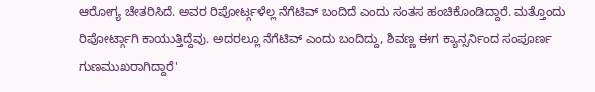ಆರೋಗ್ಯ ಚೇತರಿಸಿದೆ. ಅವರ ರಿಪೋರ್ಟ್ಗಳೆಲ್ಲ ನೆಗೆಟಿವ್ ಬಂದಿದೆ ಎಂದು ಸಂತಸ ಹಂಚಿಕೊಂಡಿದ್ದಾರೆ. ಮತ್ತೊಂದು ರಿಪೋರ್ಟ್ಗಾಗಿ ಕಾಯುತ್ತಿದ್ದೆವು. ಅದರಲ್ಲೂ ನೆಗೆಟಿವ್ ಎಂದು ಬಂದಿದ್ದು, ಶಿವಣ್ಣ ಈಗ ಕ್ಯಾನ್ಸರ್ನಿಂದ ಸಂಪೂರ್ಣ ಗುಣಮುಖರಾಗಿದ್ದಾರೆ'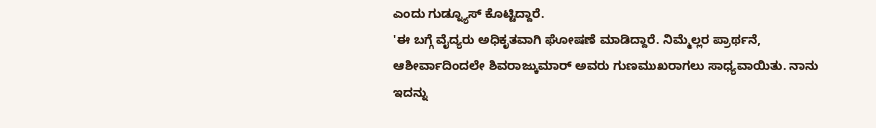ಎಂದು ಗುಡ್ನ್ಯೂಸ್ ಕೊಟ್ಟಿದ್ದಾರೆ.
'ಈ ಬಗ್ಗೆ ವೈದ್ಯರು ಅಧಿಕೃತವಾಗಿ ಘೋಷಣೆ ಮಾಡಿದ್ದಾರೆ. ನಿಮ್ಮೆಲ್ಲರ ಪ್ರಾರ್ಥನೆ, ಆಶೀರ್ವಾದಿಂದಲೇ ಶಿವರಾಜ್ಕುಮಾರ್ ಅವರು ಗುಣಮುಖರಾಗಲು ಸಾಧ್ಯವಾಯಿತು. ನಾನು ಇದನ್ನು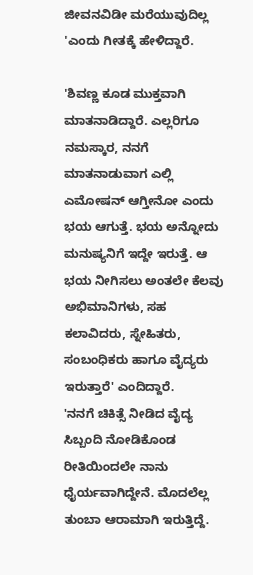ಜೀವನವಿಡೀ ಮರೆಯುವುದಿಲ್ಲ 'ಎಂದು ಗೀತಕ್ಕೆ ಹೇಳಿದ್ದಾರೆ.

'ಶಿವಣ್ಣ ಕೂಡ ಮುಕ್ತವಾಗಿ ಮಾತನಾಡಿದ್ದಾರೆ. ಎಲ್ಲರಿಗೂ ನಮಸ್ಕಾರ, ನನಗೆ ಮಾತನಾಡುವಾಗ ಎಲ್ಲಿ ಎಮೋಷನ್ ಆಗ್ತೀನೋ ಎಂದು ಭಯ ಆಗುತ್ತೆ. ಭಯ ಅನ್ನೋದು ಮನುಷ್ಯನಿಗೆ ಇದ್ದೇ ಇರುತ್ತೆ. ಆ ಭಯ ನೀಗಿಸಲು ಅಂತಲೇ ಕೆಲವು ಅಭಿಮಾನಿಗಳು, ಸಹ ಕಲಾವಿದರು, ಸ್ನೇಹಿತರು, ಸಂಬಂಧಿಕರು ಹಾಗೂ ವೈದ್ಯರು ಇರುತ್ತಾರೆ' ಎಂದಿದ್ದಾರೆ.
'ನನಗೆ ಚಿಕಿತ್ಸೆ ನೀಡಿದ ವೈದ್ಯ ಸಿಬ್ಬಂದಿ ನೋಡಿಕೊಂಡ ರೀತಿಯಿಂದಲೇ ನಾನು ಧೈರ್ಯವಾಗಿದ್ದೇನೆ. ಮೊದಲೆಲ್ಲ ತುಂಬಾ ಆರಾಮಾಗಿ ಇರುತ್ತಿದ್ದೆ.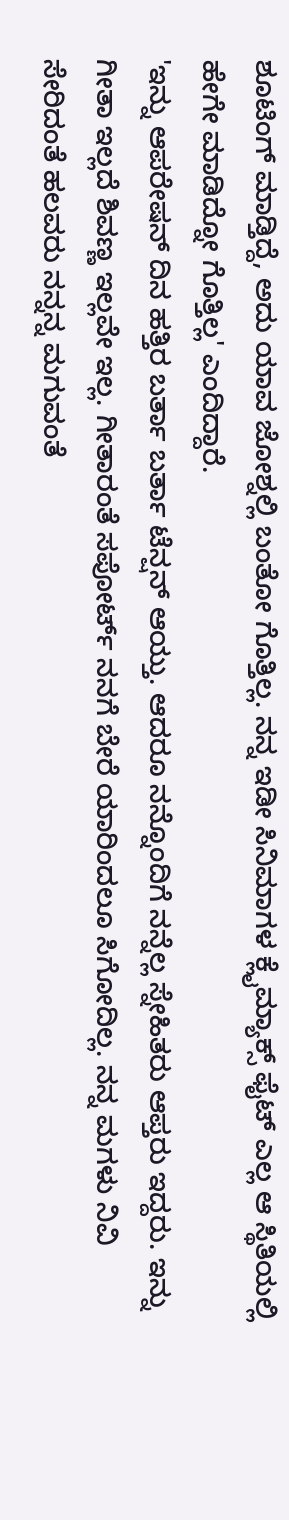ಶೂಟಿಂಗ್ ಮಾಡ್ತಿದ್ದೆ, ಅದು ಯಾವ ಜೋಶ್ನಲ್ಲಿ ಬಂತೋ ಗೊತ್ತಿಲ್ಲ. ನನ್ನ ಇಡೀ ಸಿನಿಮಾಗಳ ಕ್ಲೈಮ್ಯಾಕ್ಸ್ ಫೈಟ್ ಎಲ್ಲ ಆ ಸ್ಥಿತಿಯಲ್ಲಿ ಹೇಗೇ ಮಾಡಿದ್ನೋ ಗೊತ್ತಿಲ್ಲ' ಎಂದಿದ್ದಾರೆ.
'ಇನ್ನು ಆಪರೇಷನ್ ದಿನ ಹತ್ತಿರ ಬರ್ತಾ ಬರ್ತಾ ಟೆನ್ಷನ್ ಆಯ್ತು. ಆದರೂ ನನ್ನೊಂದಿಗೆ ನನ್ನೆಲ್ಲ ಸ್ನೇಹಿತರು ಆಪ್ತರು ಇದ್ದರು. ಇನ್ನು ಗೀತಾ ಇಲ್ಲದೆ ಶಿವಣ್ಣ ಇಲ್ಲವೇ ಇಲ್ಲ. ಗೀತಾರಂತೆ ಸಪೋರ್ಟ್ ನನಗೆ ಬೇರೆ ಯಾರಿಂದಲೂ ಸಿಗೋದಿಲ್ಲ. ನನ್ನ ಮಗಳು ನಿವಿ ಸೇರಿದಂತೆ ಹಲವರು ನನ್ನನ್ನ ಮಗುವಂತೆ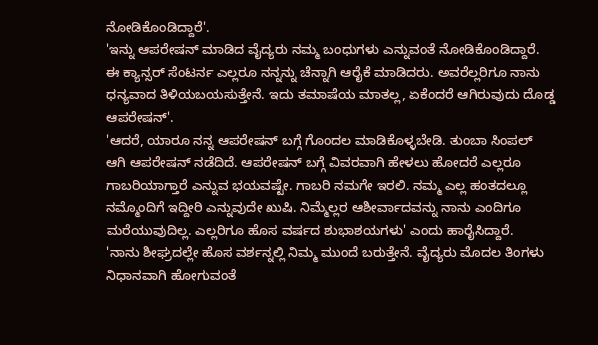ನೋಡಿಕೊಂಡಿದ್ದಾರೆ'.
'ಇನ್ನು ಆಪರೇಷನ್ ಮಾಡಿದ ವೈದ್ಯರು ನಮ್ಮ ಬಂಧುಗಳು ಎನ್ನುವಂತೆ ನೋಡಿಕೊಂಡಿದ್ದಾರೆ. ಈ ಕ್ಯಾನ್ಸರ್ ಸೆಂಟರ್ನ ಎಲ್ಲರೂ ನನ್ನನ್ನು ಚೆನ್ನಾಗಿ ಆರೈಕೆ ಮಾಡಿದರು. ಅವರೆಲ್ಲರಿಗೂ ನಾನು ಧನ್ಯವಾದ ತಿಳಿಯಬಯಸುತ್ತೇನೆ. ಇದು ತಮಾಷೆಯ ಮಾತಲ್ಲ, ಏಕೆಂದರೆ ಆಗಿರುವುದು ದೊಡ್ಡ ಆಪರೇಷನ್'.
'ಆದರೆ, ಯಾರೂ ನನ್ನ ಆಪರೇಷನ್ ಬಗ್ಗೆ ಗೊಂದಲ ಮಾಡಿಕೊಳ್ಳಬೇಡಿ. ತುಂಬಾ ಸಿಂಪಲ್ ಆಗಿ ಆಪರೇಷನ್ ನಡೆದಿದೆ. ಆಪರೇಷನ್ ಬಗ್ಗೆ ವಿವರವಾಗಿ ಹೇಳಲು ಹೋದರೆ ಎಲ್ಲರೂ ಗಾಬರಿಯಾಗ್ತಾರೆ ಎನ್ನುವ ಭಯವಷ್ಟೇ. ಗಾಬರಿ ನಮಗೇ ಇರಲಿ. ನಮ್ಮ ಎಲ್ಲ ಹಂತದಲ್ಲೂ ನಮ್ಮೊಂದಿಗೆ ಇದ್ದೀರಿ ಎನ್ನುವುದೇ ಖುಷಿ. ನಿಮ್ಮೆಲ್ಲರ ಆಶೀರ್ವಾದವನ್ನು ನಾನು ಎಂದಿಗೂ ಮರೆಯುವುದಿಲ್ಲ. ಎಲ್ಲರಿಗೂ ಹೊಸ ವರ್ಷದ ಶುಭಾಶಯಗಳು' ಎಂದು ಹಾರೈಸಿದ್ದಾರೆ.
'ನಾನು ಶೀಘ್ರದಲ್ಲೇ ಹೊಸ ವರ್ಶನ್ನಲ್ಲಿ ನಿಮ್ಮ ಮುಂದೆ ಬರುತ್ತೇನೆ. ವೈದ್ಯರು ಮೊದಲ ತಿಂಗಳು ನಿಧಾನವಾಗಿ ಹೋಗುವಂತೆ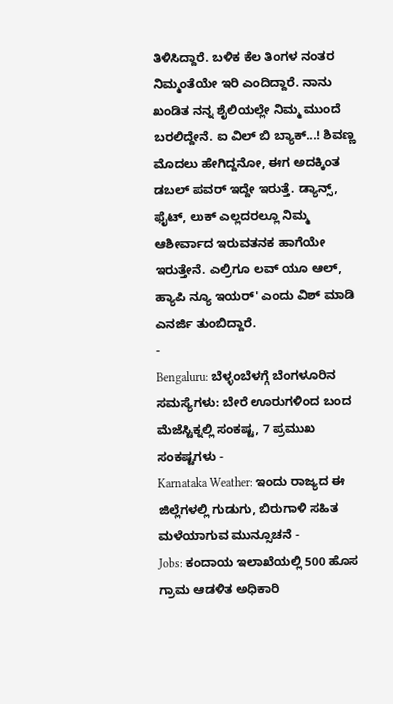ತಿಳಿಸಿದ್ದಾರೆ. ಬಳಿಕ ಕೆಲ ತಿಂಗಳ ನಂತರ ನಿಮ್ಮಂತೆಯೇ ಇರಿ ಎಂದಿದ್ದಾರೆ. ನಾನು ಖಂಡಿತ ನನ್ನ ಶೈಲಿಯಲ್ಲೇ ನಿಮ್ಮ ಮುಂದೆ ಬರಲಿದ್ದೇನೆ. ಐ ವಿಲ್ ಬಿ ಬ್ಯಾಕ್...! ಶಿವಣ್ಣ ಮೊದಲು ಹೇಗಿದ್ದನೋ, ಈಗ ಅದಕ್ಕಿಂತ ಡಬಲ್ ಪವರ್ ಇದ್ದೇ ಇರುತ್ತೆ. ಡ್ಯಾನ್ಸ್, ಫೈಟ್, ಲುಕ್ ಎಲ್ಲದರಲ್ಲೂ ನಿಮ್ಮ ಆಶೀರ್ವಾದ ಇರುವತನಕ ಹಾಗೆಯೇ ಇರುತ್ತೇನೆ. ಎಲ್ರಿಗೂ ಲವ್ ಯೂ ಆಲ್, ಹ್ಯಾಪಿ ನ್ಯೂ ಇಯರ್' ಎಂದು ವಿಶ್ ಮಾಡಿ ಎನರ್ಜಿ ತುಂಬಿದ್ದಾರೆ.
-
Bengaluru: ಬೆಳ್ಳಂಬೆಳಗ್ಗೆ ಬೆಂಗಳೂರಿನ ಸಮಸ್ಯೆಗಳು: ಬೇರೆ ಊರುಗಳಿಂದ ಬಂದ ಮೆಜೆಸ್ಟಿಕ್ನಲ್ಲಿ ಸಂಕಷ್ಟ, 7 ಪ್ರಮುಖ ಸಂಕಷ್ಟಗಳು -
Karnataka Weather: ಇಂದು ರಾಜ್ಯದ ಈ ಜಿಲ್ಲೆಗಳಲ್ಲಿ ಗುಡುಗು, ಬಿರುಗಾಳಿ ಸಹಿತ ಮಳೆಯಾಗುವ ಮುನ್ಸೂಚನೆ -
Jobs: ಕಂದಾಯ ಇಲಾಖೆಯಲ್ಲಿ 500 ಹೊಸ ಗ್ರಾಮ ಆಡಳಿತ ಅಧಿಕಾರಿ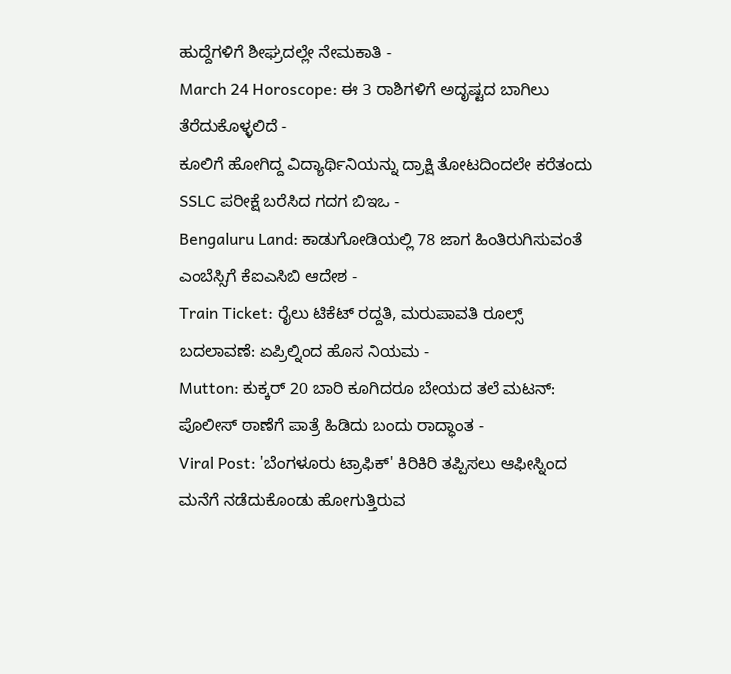ಹುದ್ದೆಗಳಿಗೆ ಶೀಘ್ರದಲ್ಲೇ ನೇಮಕಾತಿ -
March 24 Horoscope: ಈ 3 ರಾಶಿಗಳಿಗೆ ಅದೃಷ್ಟದ ಬಾಗಿಲು ತೆರೆದುಕೊಳ್ಳಲಿದೆ -
ಕೂಲಿಗೆ ಹೋಗಿದ್ದ ವಿದ್ಯಾರ್ಥಿನಿಯನ್ನು ದ್ರಾಕ್ಷಿ ತೋಟದಿಂದಲೇ ಕರೆತಂದು SSLC ಪರೀಕ್ಷೆ ಬರೆಸಿದ ಗದಗ ಬಿಇಒ -
Bengaluru Land: ಕಾಡುಗೋಡಿಯಲ್ಲಿ 78 ಜಾಗ ಹಿಂತಿರುಗಿಸುವಂತೆ ಎಂಬೆಸ್ಸಿಗೆ ಕೆಐಎಸಿಬಿ ಆದೇಶ -
Train Ticket: ರೈಲು ಟಿಕೆಟ್ ರದ್ದತಿ, ಮರುಪಾವತಿ ರೂಲ್ಸ್ ಬದಲಾವಣೆ: ಏಪ್ರಿಲ್ನಿಂದ ಹೊಸ ನಿಯಮ -
Mutton: ಕುಕ್ಕರ್ 20 ಬಾರಿ ಕೂಗಿದರೂ ಬೇಯದ ತಲೆ ಮಟನ್: ಪೊಲೀಸ್ ಠಾಣೆಗೆ ಪಾತ್ರೆ ಹಿಡಿದು ಬಂದು ರಾದ್ಧಾಂತ -
Viral Post: 'ಬೆಂಗಳೂರು ಟ್ರಾಫಿಕ್' ಕಿರಿಕಿರಿ ತಪ್ಪಿಸಲು ಆಫೀಸ್ನಿಂದ ಮನೆಗೆ ನಡೆದುಕೊಂಡು ಹೋಗುತ್ತಿರುವ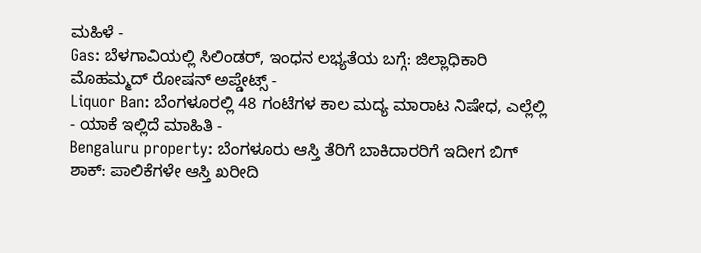ಮಹಿಳೆ -
Gas: ಬೆಳಗಾವಿಯಲ್ಲಿ ಸಿಲಿಂಡರ್, ಇಂಧನ ಲಭ್ಯತೆಯ ಬಗ್ಗೆ: ಜಿಲ್ಲಾಧಿಕಾರಿ ಮೊಹಮ್ಮದ್ ರೋಷನ್ ಅಪ್ಡೇಟ್ಸ್ -
Liquor Ban: ಬೆಂಗಳೂರಲ್ಲಿ 48 ಗಂಟೆಗಳ ಕಾಲ ಮದ್ಯ ಮಾರಾಟ ನಿಷೇಧ, ಎಲ್ಲೆಲ್ಲಿ - ಯಾಕೆ ಇಲ್ಲಿದೆ ಮಾಹಿತಿ -
Bengaluru property: ಬೆಂಗಳೂರು ಆಸ್ತಿ ತೆರಿಗೆ ಬಾಕಿದಾರರಿಗೆ ಇದೀಗ ಬಿಗ್ ಶಾಕ್: ಪಾಲಿಕೆಗಳೇ ಆಸ್ತಿ ಖರೀದಿ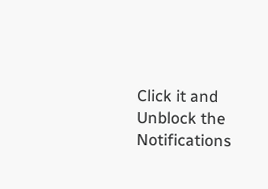Click it and Unblock the Notifications